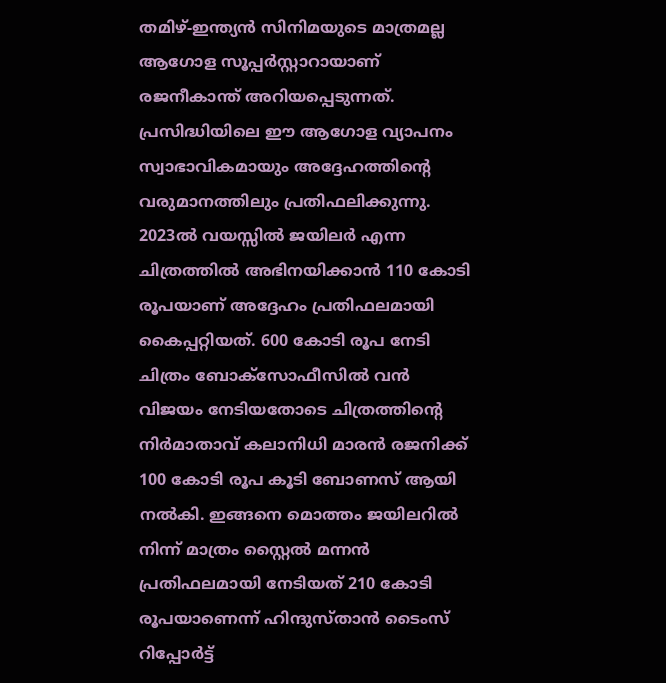തമിഴ്-ഇന്ത്യൻ സിനിമയുടെ മാത്രമല്ല ആഗോള സൂപ്പർസ്റ്റാറായാണ് രജനീകാന്ത് അറിയപ്പെടുന്നത്. പ്രസിദ്ധിയിലെ ഈ ആഗോള വ്യാപനം സ്വാഭാവികമായും അദ്ദേഹത്തിന്റെ വരുമാനത്തിലും പ്രതിഫലിക്കുന്നു. 2023ൽ വയസ്സിൽ ജയിലർ എന്ന ചിത്രത്തിൽ അഭിനയിക്കാൻ 110 കോടി രൂപയാണ് അദ്ദേഹം പ്രതിഫലമായി കൈപ്പറ്റിയത്. 600 കോടി രൂപ നേടി ചിത്രം ബോക്സോഫീസിൽ വൻ വിജയം നേടിയതോടെ ചിത്രത്തിന്റെ നിർമാതാവ് കലാനിധി മാരൻ രജനിക്ക് 100 കോടി രൂപ കൂടി ബോണസ് ആയി നൽകി. ഇങ്ങനെ മൊത്തം ജയിലറിൽ
നിന്ന് മാത്രം സ്റ്റൈൽ മന്നൻ പ്രതിഫലമായി നേടിയത് 210 കോടി രൂപയാണെന്ന് ഹിന്ദുസ്താൻ ടൈംസ് റിപ്പോർട്ട്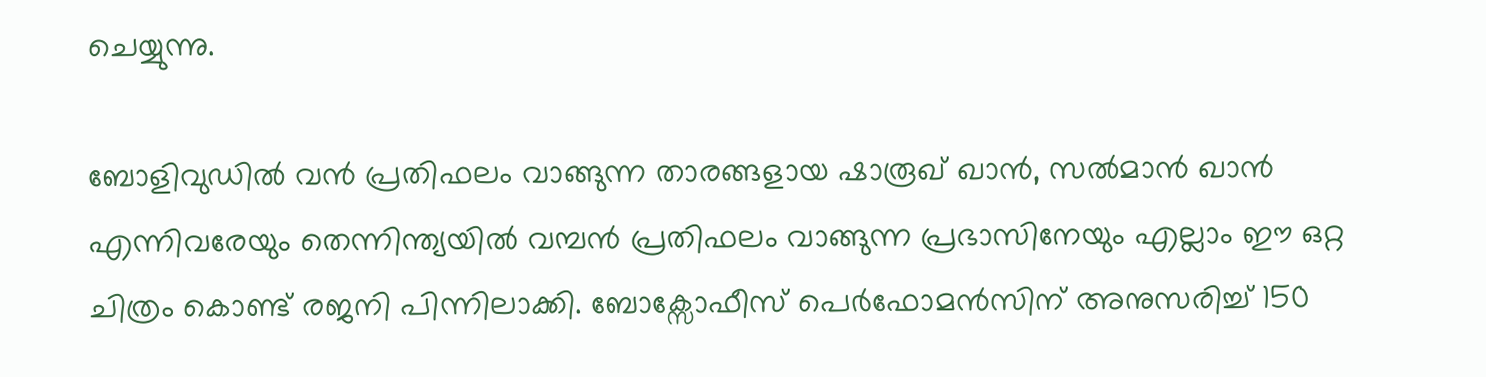ചെയ്യുന്നു.

ബോളിവുഡിൽ വൻ പ്രതിഫലം വാങ്ങുന്ന താരങ്ങളായ ഷാരൂഖ് ഖാൻ, സൽമാൻ ഖാൻ എന്നിവരേയും തെന്നിന്ത്യയിൽ വമ്പൻ പ്രതിഫലം വാങ്ങുന്ന പ്രഭാസിനേയും എല്ലാം ഈ ഒറ്റ ചിത്രം കൊണ്ട് രജനി പിന്നിലാക്കി. ബോക്സോഫീസ് പെർഫോമൻസിന് അനുസരിച്ച് 150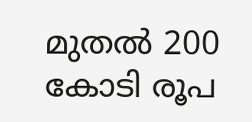മുതൽ 200 കോടി രൂപ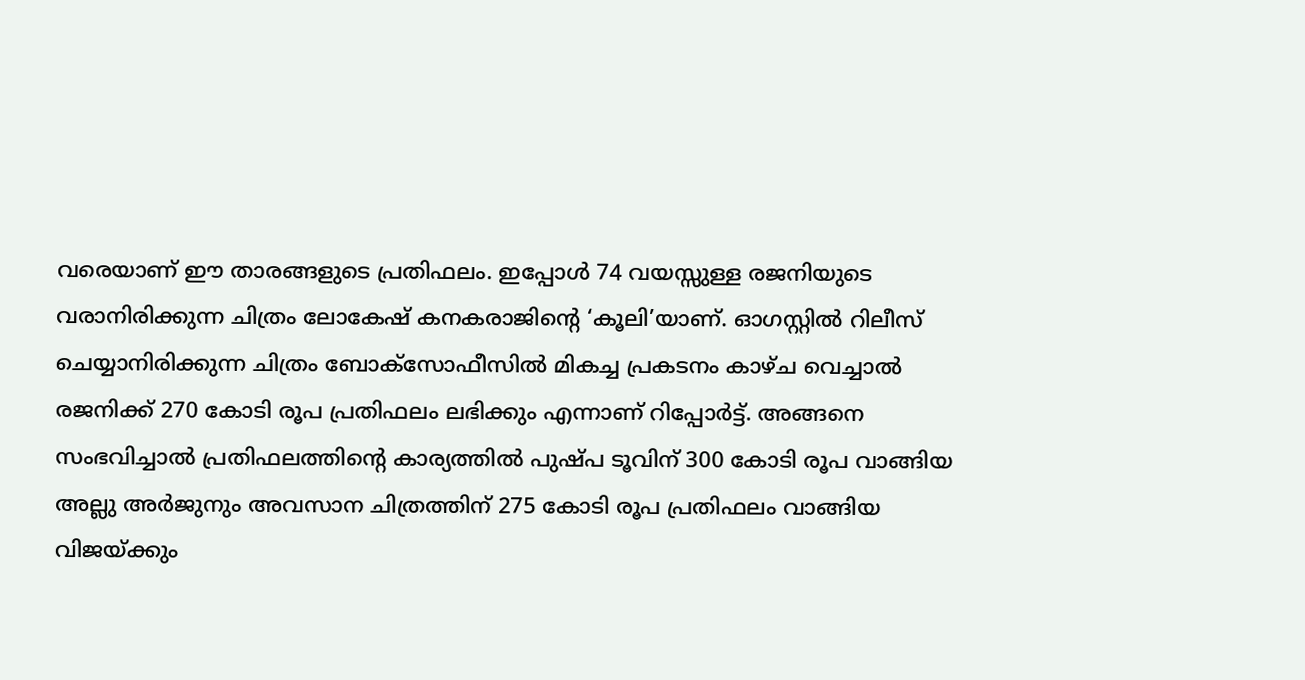വരെയാണ് ഈ താരങ്ങളുടെ പ്രതിഫലം. ഇപ്പോൾ 74 വയസ്സുള്ള രജനിയുടെ വരാനിരിക്കുന്ന ചിത്രം ലോകേഷ് കനകരാജിന്റെ ‘കൂലി’യാണ്. ഓഗസ്റ്റിൽ റിലീസ് ചെയ്യാനിരിക്കുന്ന ചിത്രം ബോക്സോഫീസിൽ മികച്ച പ്രകടനം കാഴ്ച വെച്ചാൽ രജനിക്ക് 270 കോടി രൂപ പ്രതിഫലം ലഭിക്കും എന്നാണ് റിപ്പോർട്ട്. അങ്ങനെ സംഭവിച്ചാൽ പ്രതിഫലത്തിന്റെ കാര്യത്തിൽ പുഷ്പ ടൂവിന് 300 കോടി രൂപ വാങ്ങിയ അല്ലു അർജുനും അവസാന ചിത്രത്തിന് 275 കോടി രൂപ പ്രതിഫലം വാങ്ങിയ വിജയ്ക്കും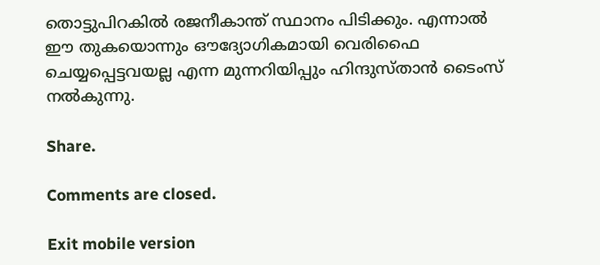തൊട്ടുപിറകിൽ രജനീകാന്ത് സ്ഥാനം പിടിക്കും. എന്നാൽ ഈ തുകയൊന്നും ഔദ്യോഗികമായി വെരിഫൈ ചെയ്യപ്പെട്ടവയല്ല എന്ന മുന്നറിയിപ്പും ഹിന്ദുസ്താൻ ടൈംസ് നൽകുന്നു.

Share.

Comments are closed.

Exit mobile version